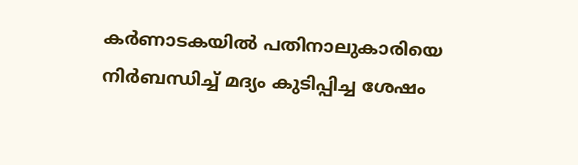കർണാടകയിൽ പതിനാലുകാരിയെ നിർബന്ധിച്ച് മദ്യം കുടിപ്പിച്ച ശേഷം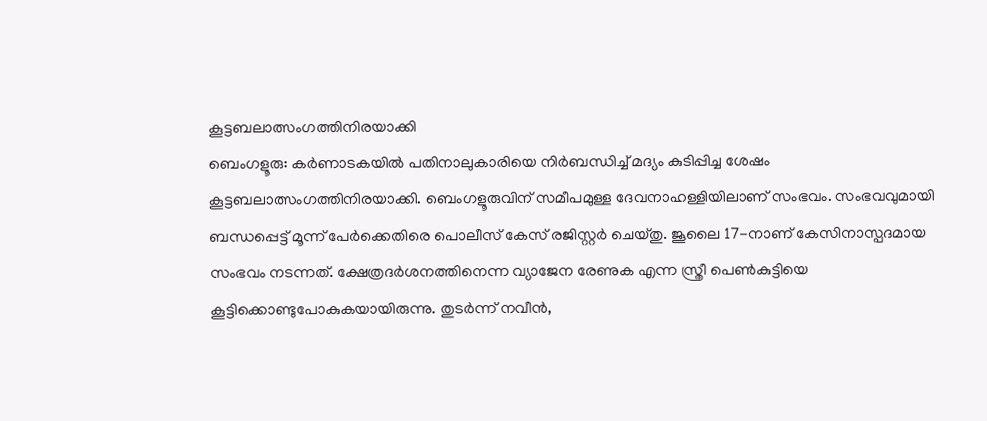കൂട്ടബലാത്സംഗത്തിനിരയാക്കി
ബെംഗളൂരു: കർണാടകയിൽ പതിനാലുകാരിയെ നിർബന്ധിച്ച് മദ്യം കുടിപ്പിച്ച ശേഷം കൂട്ടബലാത്സംഗത്തിനിരയാക്കി. ബെംഗളൂരുവിന് സമീപമുള്ള ദേവനാഹള്ളിയിലാണ് സംഭവം. സംഭവവുമായി ബന്ധപ്പെട്ട് മൂന്ന് പേർക്കെതിരെ പൊലീസ് കേസ് രജിസ്റ്റർ ചെയ്തു. ജൂലൈ 17-നാണ് കേസിനാസ്പദമായ സംഭവം നടന്നത്. ക്ഷേത്രദർശനത്തിനെന്ന വ്യാജേന രേണുക എന്ന സ്ത്രീ പെൺകുട്ടിയെ കൂട്ടിക്കൊണ്ടുപോകുകയായിരുന്നു. തുടർന്ന് നവീൻ,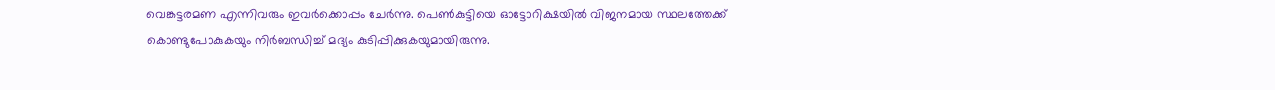വെങ്കട്ടരമണ എന്നിവരും ഇവർക്കൊപ്പം ചേർന്നു. പെൺകുട്ടിയെ ഓട്ടോറിക്ഷയിൽ വിജനമായ സ്ഥലത്തേക്ക് കൊണ്ടുപോകുകയും നിർബന്ധിച്ച് മദ്യം കുടിപ്പിക്കുകയുമായിരുന്നു.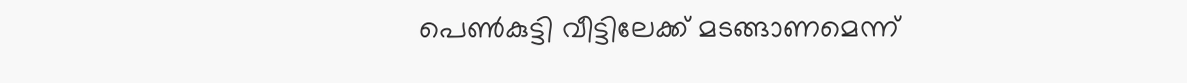പെൺകുട്ടി വീട്ടിലേക്ക് മടങ്ങാണമെന്ന്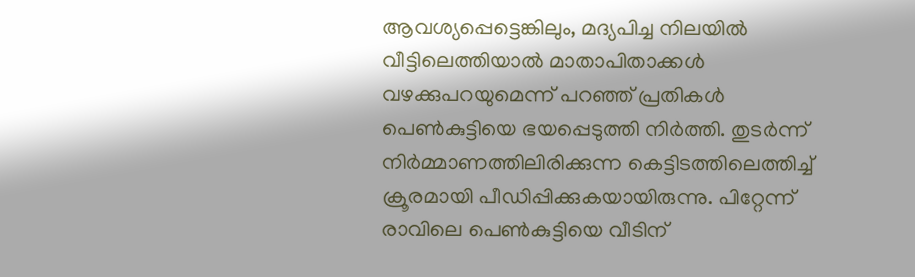ആവശ്യപ്പെട്ടെങ്കിലും, മദ്യപിച്ച നിലയിൽ വീട്ടിലെത്തിയാൽ മാതാപിതാക്കൾ വഴക്കുപറയുമെന്ന് പറഞ്ഞ് പ്രതികൾ പെൺകുട്ടിയെ ഭയപ്പെടുത്തി നിർത്തി. തുടർന്ന് നിർമ്മാണത്തിലിരിക്കുന്ന കെട്ടിടത്തിലെത്തിച്ച് ക്രൂരമായി പീഡിപ്പിക്കുകയായിരുന്നു. പിറ്റേന്ന് രാവിലെ പെൺകുട്ടിയെ വീടിന്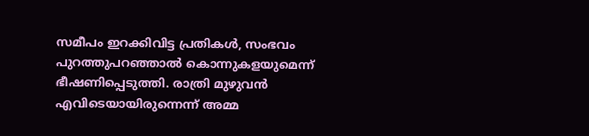സമീപം ഇറക്കിവിട്ട പ്രതികൾ, സംഭവം പുറത്തുപറഞ്ഞാൽ കൊന്നുകളയുമെന്ന് ഭീഷണിപ്പെടുത്തി. രാത്രി മുഴുവൻ എവിടെയായിരുന്നെന്ന് അമ്മ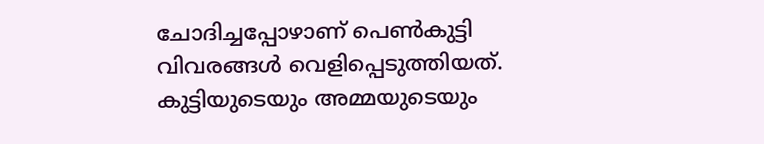ചോദിച്ചപ്പോഴാണ് പെൺകുട്ടി വിവരങ്ങൾ വെളിപ്പെടുത്തിയത്. കുട്ടിയുടെയും അമ്മയുടെയും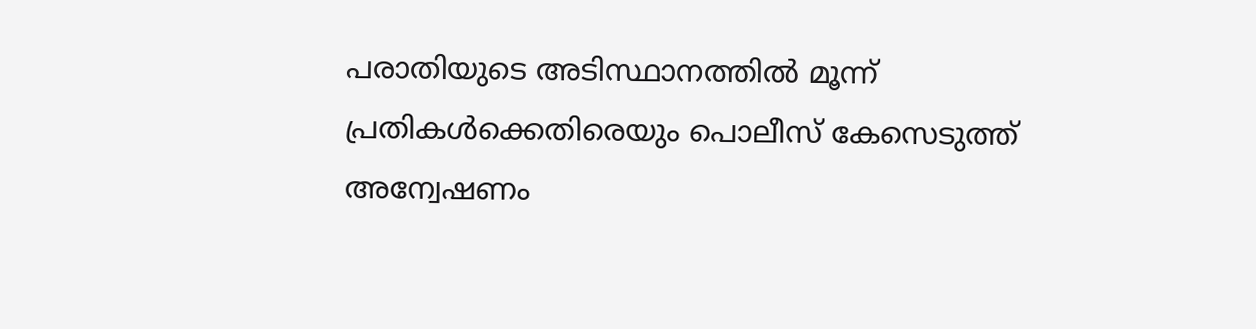പരാതിയുടെ അടിസ്ഥാനത്തിൽ മൂന്ന് പ്രതികൾക്കെതിരെയും പൊലീസ് കേസെടുത്ത് അന്വേഷണം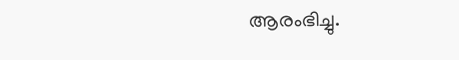ആരംഭിച്ചു.